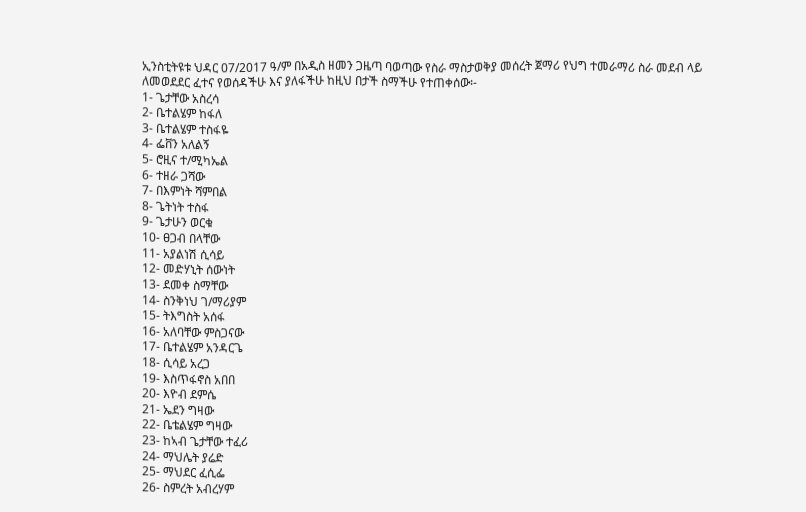ኢንስቲትዩቱ ህዳር 07/2017 ዓ/ም በአዲስ ዘመን ጋዜጣ ባወጣው የስራ ማስታወቅያ መሰረት ጀማሪ የህግ ተመራማሪ ስራ መደብ ላይ
ለመወደደር ፈተና የወሰዳችሁ እና ያለፋችሁ ከዚህ በታች ስማችሁ የተጠቀሰው፡-
1- ጌታቸው አስረሳ
2- ቤተልሄም ከፋለ
3- ቤተልሄም ተስፋዬ
4- ፌቨን አለልኝ
5- ሮዚና ተ/ሚካኤል
6- ተዘራ ጋሻው
7- በእምነት ሻምበል
8- ጌትነት ተስፋ
9- ጌታሁን ወርቁ
10- ፀጋብ በላቸው
11- አያልነሽ ሲሳይ
12- መድሃኒት ሰውነት
13- ደመቀ ስማቸው
14- ስንቅነህ ገ/ማሪያም
15- ትእግስት አሰፋ
16- አለባቸው ምስጋናው
17- ቤተልሄም አንዳርጌ
18- ሲሳይ አረጋ
19- እስጥፋኖስ አበበ
20- እዮብ ደምሴ
21- ኤደን ግዛው
22- ቤቴልሄም ግዛው
23- ከኣብ ጌታቸው ተፈሪ
24- ማህሌት ያሬድ
25- ማህደር ፈሲፌ
26- ስምረት አብረሃም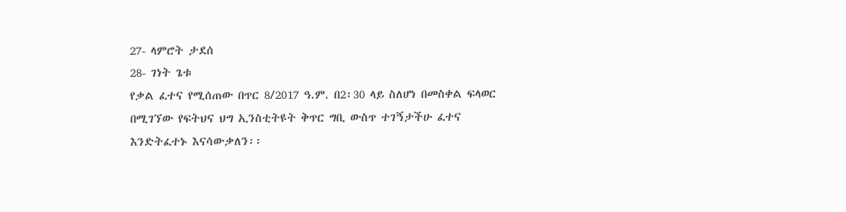27- ላምሮት ታደሰ
28- ገነት ጌቱ
የቃል ፈተና የሚሰጠው በጥር 8/2017 ዓ.ም. በ2፡30 ላይ ስለሆነ በመስቀል ፍላወር በሚገኘው የፍትህና ህግ ኢንስቲትዩት ቅጥር ግቢ ውስጥ ተገኝታችሁ ፈተና እንድትፈተኑ እናሳውቃለን፡፡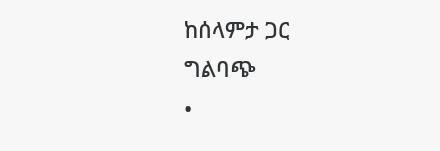ከሰላምታ ጋር
ግልባጭ
•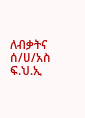ለብቃትና ሰ/ሀ/አስ ፍ.ህ.ኢ